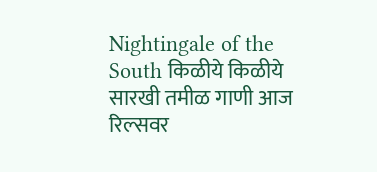Nightingale of the South किळीये किळीये सारखी तमीळ गाणी आज रिल्सवर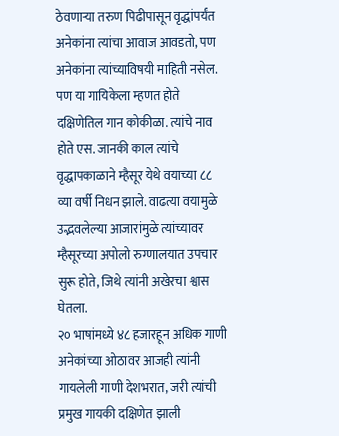ठेवणाऱ्या तरुण पिढीपासून वृद्धांपर्यंत अनेकांना त्यांचा आवाज आवडतो, पण अनेकांना त्यांच्याविषयी माहिती नसेल. पण या गायिकेला म्हणत होते दक्षिणेतिल गान कोकीळा. त्यांचे नाव होते एस. जानकी काल त्यांचे वृद्धापकाळाने म्हैसूर येथे वयाच्या ८८ व्या वर्षी निधन झाले. वाढत्या वयामुळे उद्भवलेल्या आजारांमुळे त्यांच्यावर म्हैसूरच्या अपोलो रुग्णालयात उपचार सुरू होते, जिथे त्यांनी अखेरचा श्वास घेतला.
२० भाषांमध्ये ४८ हजारहून अधिक गाणी
अनेकांच्या ओठावर आजही त्यांनी गायलेली गाणी देशभरात, जरी त्यांची प्रमुख गायकी दक्षिणेत झाली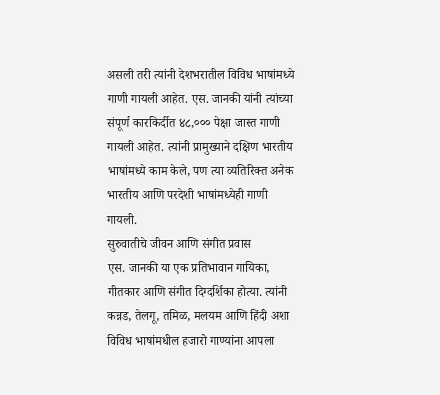असली तरी त्यांनी देशभरातील विविध भाषांमध्ये गाणी गायली आहेत. एस. जानकी यांनी त्यांच्या संपूर्ण कारकिर्दीत ४८,००० पेक्षा जास्त गाणी गायली आहेत. त्यांनी प्रामुख्याने दक्षिण भारतीय भाषांमध्ये काम केले, पण त्या व्यतिरिक्त अनेक भारतीय आणि परदेशी भाषांमध्येही गाणी गायली.
सुरुवातीचे जीवन आणि संगीत प्रवास
एस. जानकी या एक प्रतिभावान गायिका, गीतकार आणि संगीत दिग्दर्शिका होत्या. त्यांनी कन्नड, तेलगू, तमिळ, मलयम आणि हिंदी अशा विविध भाषांमधील हजारो गाण्यांना आपला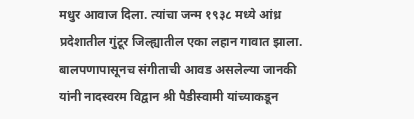मधुर आवाज दिला. त्यांचा जन्म १९३८ मध्ये आंध्र प्रदेशातील गुंटूर जिल्ह्यातील एका लहान गावात झाला. बालपणापासूनच संगीताची आवड असलेल्या जानकी यांनी नादस्वरम विद्वान श्री पैडीस्वामी यांच्याकडून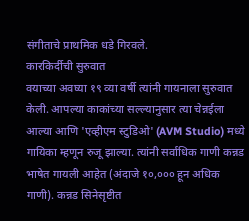संगीताचे प्राथमिक धडे गिरवले.
कारकिर्दीची सुरुवात
वयाच्या अवघ्या १९ व्या वर्षी त्यांनी गायनाला सुरुवात केली. आपल्या काकांच्या सल्ल्यानुसार त्या चेन्नईला आल्या आणि 'एव्हीएम स्टुडिओ' (AVM Studio) मध्ये गायिका म्हणून रुजू झाल्या. त्यांनी सर्वाधिक गाणी कन्नड भाषेत गायली आहेत (अंदाजे १०,००० हून अधिक गाणी). कन्नड सिनेसृष्टीत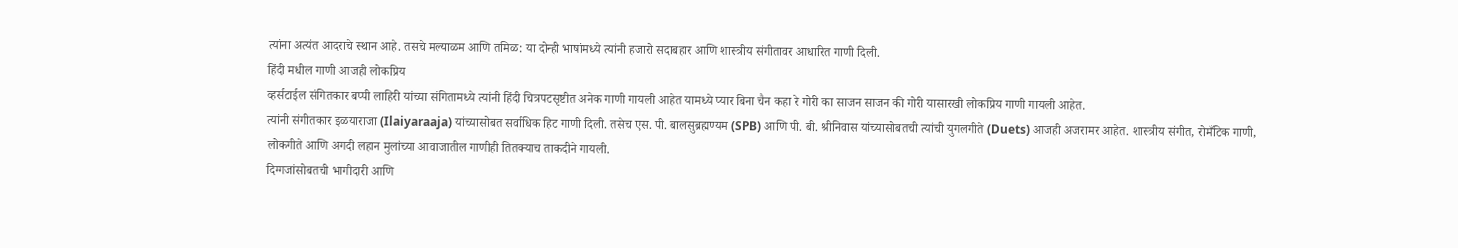त्यांना अत्यंत आदराचे स्थान आहे. तसचे मल्याळम आणि तमिळ: या दोन्ही भाषांमध्ये त्यांनी हजारो सदाबहार आणि शास्त्रीय संगीतावर आधारित गाणी दिली.
हिंदी मधील गाणी आजही लोकप्रिय
व्हर्सटाईल संगितकार बप्पी लाहिरी यांच्या संगितामध्ये त्यांनी हिंदी चित्रपटसृष्टीत अनेक गाणी गायली आहेत यामध्ये प्यार बिना चैन कहा रे गोरी का साजन साजन की गोरी यासारखी लोकप्रिय गाणी गायली आहेत.
त्यांनी संगीतकार इळयाराजा (Ilaiyaraaja) यांच्यासोबत सर्वाधिक हिट गाणी दिली. तसेच एस. पी. बालसुब्रह्मण्यम (SPB) आणि पी. बी. श्रीनिवास यांच्यासोबतची त्यांची युगलगीते (Duets) आजही अजरामर आहेत. शास्त्रीय संगीत, रोमँटिक गाणी, लोकगीते आणि अगदी लहान मुलांच्या आवाजातील गाणीही तितक्याच ताकदीने गायली.
दिग्गजांसोबतची भागीदारी आणि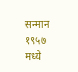सन्मान
१९५७ मध्ये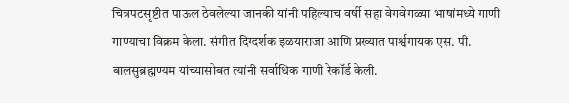चित्रपटसृष्टीत पाऊल ठेवलेल्या जानकी यांनी पहिल्याच वर्षी सहा वेगवेगळ्या भाषांमध्ये गाणी गाण्याचा विक्रम केला. संगीत दिग्दर्शक इळयाराजा आणि प्रख्यात पार्श्वगायक एस. पी. बालसुब्रह्मण्यम यांच्यासोबत त्यांनी सर्वाधिक गाणी रेकॉर्ड केली.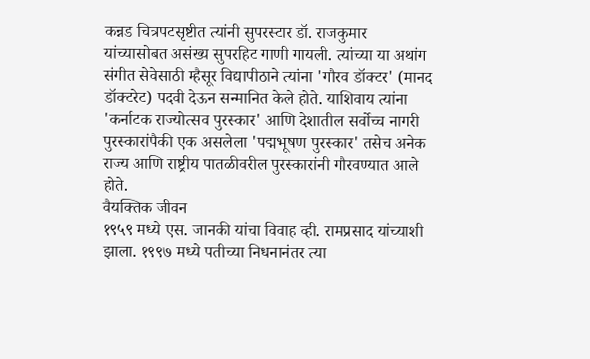कन्नड चित्रपटसृष्टीत त्यांनी सुपरस्टार डॉ. राजकुमार यांच्यासोबत असंख्य सुपरहिट गाणी गायली. त्यांच्या या अथांग संगीत सेवेसाठी म्हैसूर विद्यापीठाने त्यांना 'गौरव डॉक्टर' (मानद डॉक्टरेट) पदवी देऊन सन्मानित केले होते. याशिवाय त्यांना 'कर्नाटक राज्योत्सव पुरस्कार' आणि देशातील सर्वोच्च नागरी पुरस्कारांपैकी एक असलेला 'पद्मभूषण पुरस्कार' तसेच अनेक राज्य आणि राष्ट्रीय पातळीवरील पुरस्कारांनी गौरवण्यात आले होते.
वैयक्तिक जीवन
१९५९ मध्ये एस. जानकी यांचा विवाह व्ही. रामप्रसाद यांच्याशी झाला. १९९७ मध्ये पतीच्या निधनानंतर त्या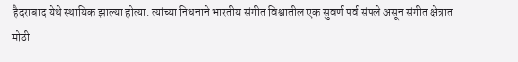हैदराबाद येथे स्थायिक झाल्या होत्या. त्यांच्या निधनाने भारतीय संगीत विश्वातील एक सुवर्ण पर्व संपले असून संगीत क्षेत्रात मोठी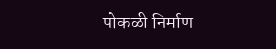पोकळी निर्माण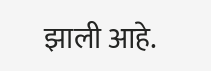झाली आहे.